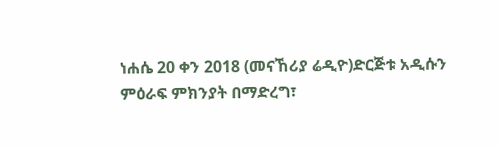ነሐሴ 20 ቀን 2018 (መናኸሪያ ሬዲዮ)ድርጅቱ አዲሱን ምዕራፍ ምክንያት በማድረግ፣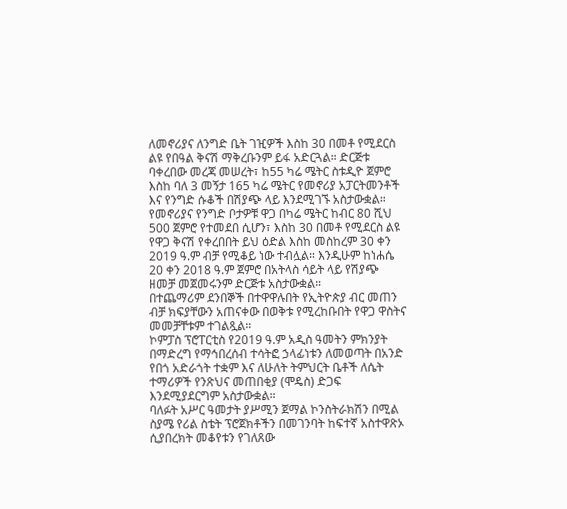ለመኖሪያና ለንግድ ቤት ገዢዎች እስከ 30 በመቶ የሚደርስ ልዩ የበዓል ቅናሽ ማቅረቡንም ይፋ አድርጓል። ድርጅቱ ባቀረበው መረጃ መሠረት፣ ከ55 ካሬ ሜትር ስቱዲዮ ጀምሮ እስከ ባለ 3 መኝታ 165 ካሬ ሜትር የመኖሪያ አፓርትመንቶች እና የንግድ ሱቆች በሽያጭ ላይ እንደሚገኙ አስታውቋል።
የመኖሪያና የንግድ ቦታዎቹ ዋጋ በካሬ ሜትር ከብር 80 ሺህ 500 ጀምሮ የተመደበ ሲሆን፣ እስከ 30 በመቶ የሚደርስ ልዩ የዋጋ ቅናሽ የቀረበበት ይህ ዕድል እስከ መስከረም 30 ቀን 2019 ዓ.ም ብቻ የሚቆይ ነው ተብሏል። እንዲሁም ከነሐሴ 20 ቀን 2018 ዓ.ም ጀምሮ በአትላስ ሳይት ላይ የሽያጭ ዘመቻ መጀመሩንም ድርጅቱ አስታውቋል።
በተጨማሪም ደንበኞች በተዋዋሉበት የኢትዮጵያ ብር መጠን ብቻ ክፍያቸውን አጠናቀው በወቅቱ የሚረከቡበት የዋጋ ዋስትና መመቻቸቱም ተገልጿል።
ኮምፓስ ፕሮፐርቲስ የ2019 ዓ.ም አዲስ ዓመትን ምክንያት በማድረግ የማኅበረሰብ ተሳትፎ ኃላፊነቱን ለመወጣት በአንድ የበጎ አድራጎት ተቋም እና ለሁለት ትምህርት ቤቶች ለሴት ተማሪዎች የንጽህና መጠበቂያ (ሞዴስ) ድጋፍ እንደሚያደርግም አስታውቋል።
ባለፉት አሥር ዓመታት ያሥሚን ጀማል ኮንስትራክሽን በሚል ስያሜ የሪል ስቴት ፕሮጀክቶችን በመገንባት ከፍተኛ አስተዋጽኦ ሲያበረክት መቆየቱን የገለጸው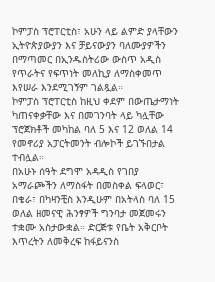ኮምፓስ ፕሮፐርቲስ፣ አሁን ላይ ልምድ ያላቸውን ኢትዮጵያውያን እና ቻይናውያን ባለሙያዎችን በማጣመር በኢንዱስትሪው ውስጥ አዲስ የጥራትና የፍጥነት መለኪያ ለማስቀመጥ እየሠራ እንደሚገኝም ገልጿል።
ኮምፓስ ፕሮፐርቲስ ከዚህ ቀደም በውጤታማነት ካጠናቀቃቸው እና በመገንባት ላይ ካሏቸው ፕሮጀክቶች መካከል ባለ 5 እና 12 ወለል 14 የመኖሪያ አፓርትመንት ብሎኮች ይገኙበታል ተብሏል።
በአሁኑ ሰዓት ደግሞ አዳዲስ የገበያ አማራጮችን ለማስፋት በመስቀል ፍላወር፣ በቄራ፣ በካዛንቺስ እንዲሁም በአትላስ ባለ 15 ወለል ዘመናዊ ሕንፃዎች ግንባታ መጀመሩን ተቋሙ አስታውቋል። ድርጅቱ የቤት አቅርቦት እጥረትን ለመቅረፍ ከፋይናንስ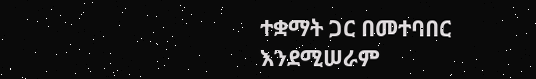ተቋማት ጋር በመተባበር እንደሚሠራም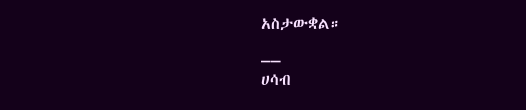አስታውቋል።
__
ሀሳብ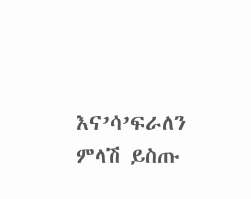እና’ሳ’ፍራለን
ምላሽ ይስጡ